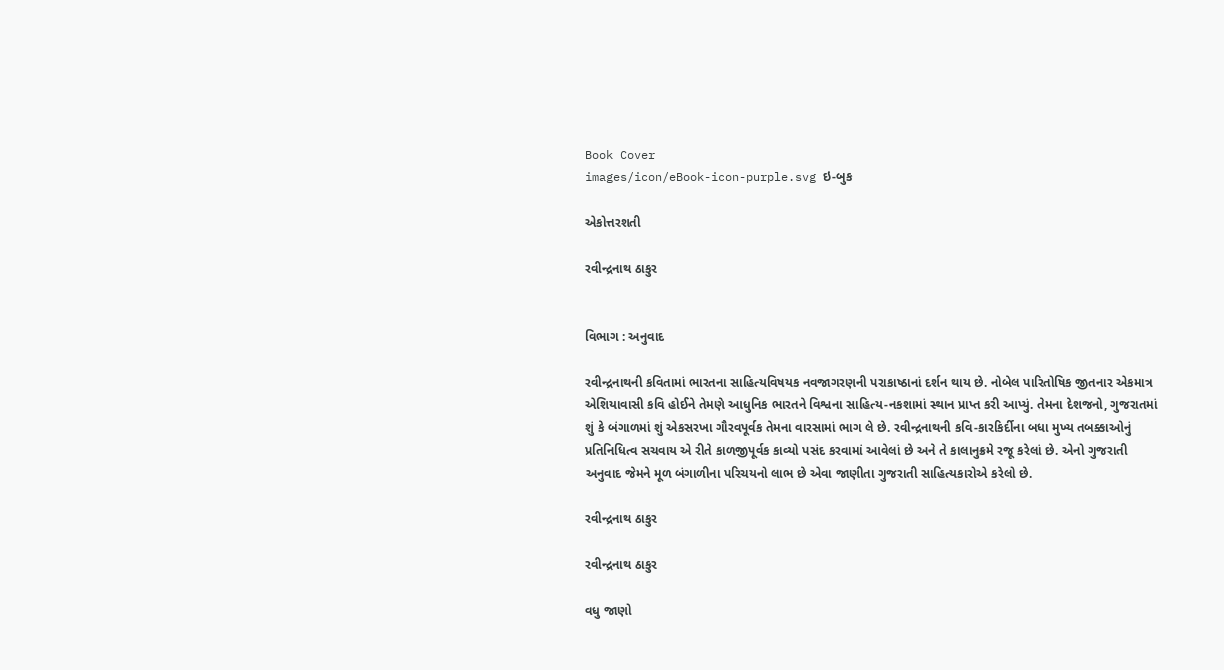Book Cover
images/icon/eBook-icon-purple.svg ઇ-બુક

એકોત્તરશતી

રવીન્દ્રનાથ ઠાકુર


વિભાગ : અનુવાદ

રવીન્દ્રનાથની કવિતામાં ભારતના સાહિત્યવિષયક નવજાગરણની પરાકાષ્ઠાનાં દર્શન થાય છે. નોબેલ પારિતોષિક જીતનાર એકમાત્ર એશિયાવાસી કવિ હોઈને તેમણે આધુનિક ભારતને વિશ્વના સાહિત્ય-નકશામાં સ્થાન પ્રાપ્ત કરી આપ્યું. તેમના દેશજનો, ગુજરાતમાં શું કે બંગાળમાં શું એકસરખા ગૌરવપૂર્વક તેમના વારસામાં ભાગ લે છે. રવીન્દ્રનાથની કવિ-કારકિર્દીના બધા મુખ્ય તબક્કાઓનું પ્રતિનિધિત્વ સચવાય એ રીતે કાળજીપૂર્વક કાવ્યો પસંદ કરવામાં આવેલાં છે અને તે કાલાનુક્રમે રજૂ કરેલાં છે. એનો ગુજરાતી અનુવાદ જેમને મૂળ બંગાળીના પરિચયનો લાભ છે એવા જાણીતા ગુજરાતી સાહિત્યકારોએ કરેલો છે.

રવીન્દ્રનાથ ઠાકુર

રવીન્દ્રનાથ ઠાકુર

વધુ જાણો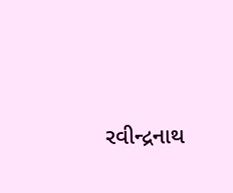રવીન્દ્રનાથ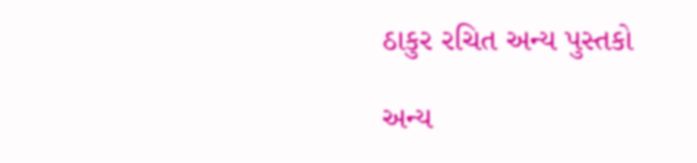ઠાકુર રચિત અન્ય પુસ્તકો

અન્ય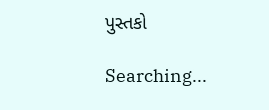પુસ્તકો

Searching...